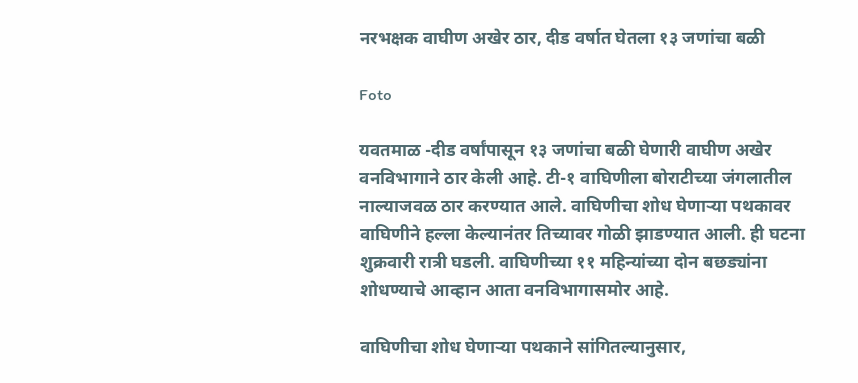नरभक्षक वाघीण अखेर ठार, दीड वर्षात घेतला १३ जणांचा बळी

Foto

यवतमाळ -दीड वर्षांपासून १३ जणांचा बळी घेणारी वाघीण अखेर वनविभागाने ठार केली आहे. टी-१ वाघिणीला बोराटीच्या जंगलातील नाल्याजवळ ठार करण्यात आले. वाघिणीचा शोध घेणाऱ्या पथकावर वाघिणीने हल्ला केल्यानंतर तिच्यावर गोळी झाडण्यात आली. ही घटना शुक्रवारी रात्री घडली. वाघिणीच्या ११ महिन्यांच्या दोन बछड्यांना शोधण्याचे आव्हान आता वनविभागासमोर आहे.

वाघिणीचा शोध घेणाऱ्या पथकाने सांगितल्यानुसार,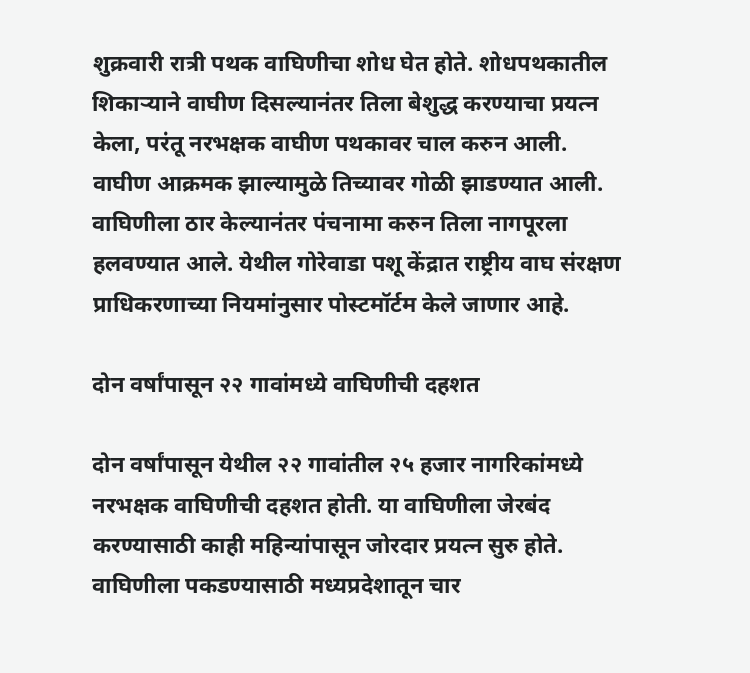शुक्रवारी रात्री पथक वाघिणीचा शोध घेत होते. शोधपथकातील शिकाऱ्याने वाघीण दिसल्यानंतर तिला बेशुद्ध करण्याचा प्रयत्न केला, परंतू नरभक्षक वाघीण पथकावर चाल करुन आली. वाघीण आक्रमक झाल्यामुळे तिच्यावर गोळी झाडण्यात आली. वाघिणीला ठार केल्यानंतर पंचनामा करुन तिला नागपूरला हलवण्यात आले. येथील गोरेवाडा पशू केंद्रात राष्ट्रीय वाघ संरक्षण प्राधिकरणाच्या नियमांनुसार पोस्टमॉर्टम केले जाणार आहे.

दोन वर्षांपासून २२ गावांमध्ये वाघिणीची दहशत

दोन वर्षांपासून येथील २२ गावांतील २५ हजार नागरिकांमध्ये नरभक्षक वाघिणीची दहशत होती. या वाघिणीला जेरबंद करण्यासाठी काही महिन्यांपासून जोरदार प्रयत्न सुरु होते. वाघिणीला पकडण्यासाठी मध्यप्रदेशातून चार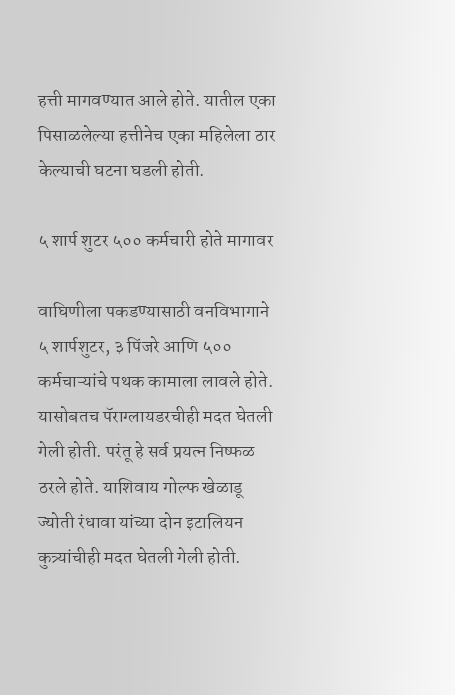हत्ती मागवण्यात आले होते. यातील एका पिसाळलेल्या हत्तीनेच एका महिलेला ठार केल्याची घटना घडली होती.

५ शार्प शुटर ५०० कर्मचारी होते मागावर

वाघिणीला पकडण्यासाठी वनविभागाने ५ शार्पशुटर, ३ पिंजरे आणि ५०० कर्मचाऱ्यांचे पथक कामाला लावले होते. यासोबतच पॅराग्लायडरचीही मदत घेतली गेली होती. परंतू हे सर्व प्रयत्न निष्फळ ठरले होते. याशिवाय गोल्फ खेळाडू ज्योती रंधावा यांच्या दोन इटालियन कुत्र्यांचीही मदत घेतली गेली होती.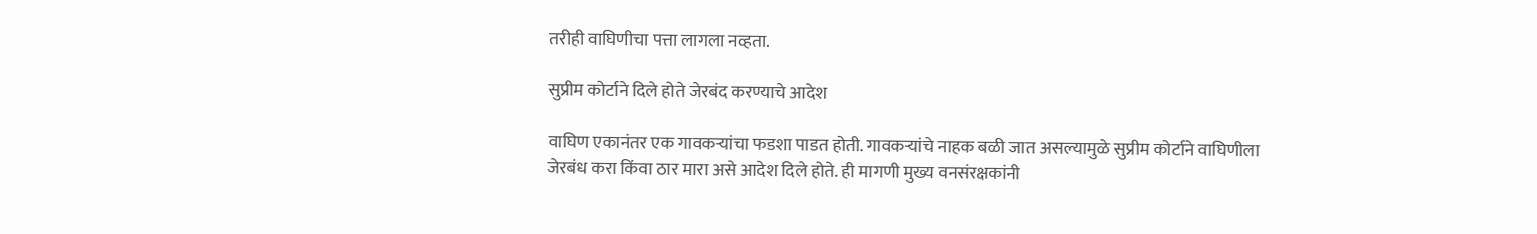तरीही वाघिणीचा पत्ता लागला नव्हता.

सुप्रीम कोर्टाने दिले होते जेरबंद करण्याचे आदेश

वाघिण एकानंतर एक गावकऱ्यांचा फडशा पाडत होती. गावकऱ्यांचे नाहक बळी जात असल्यामुळे सुप्रीम कोर्टाने वाघिणीला जेरबंध करा किंवा ठार मारा असे आदेश दिले होते. ही मागणी मुख्य वनसंरक्षकांनी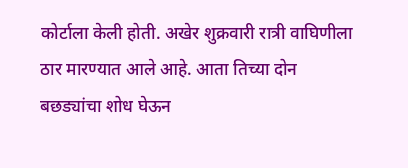कोर्टाला केली होती. अखेर शुक्रवारी रात्री वाघिणीला ठार मारण्यात आले आहे. आता तिच्या दोन बछड्यांचा शोध घेऊन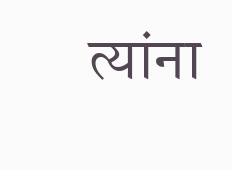त्यांना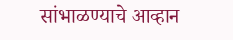सांभाळण्याचे आव्हान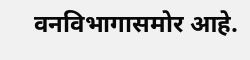वनविभागासमोर आहे.